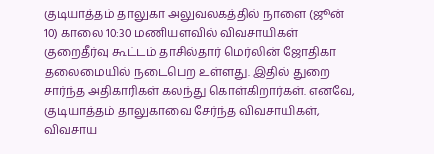குடியாத்தம் தாலுகா அலுவலகத்தில் நாளை (ஜூன் 10) காலை 10:30 மணியளவில் விவசாயிகள் குறைதீர்வு கூட்டம் தாசில்தார் மெர்லின் ஜோதிகா தலைமையில் நடைபெற உள்ளது. இதில் துறை சார்ந்த அதிகாரிகள் கலந்து கொள்கிறார்கள். எனவே, குடியாத்தம் தாலுகாவை சேர்ந்த விவசாயிகள், விவசாய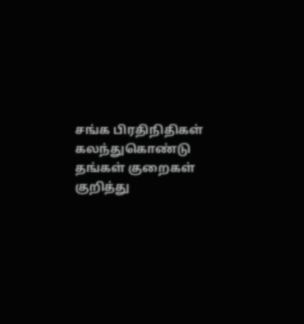சங்க பிரதிநிதிகள் கலந்துகொண்டு தங்கள் குறைகள் குறித்து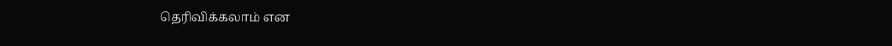தெரிவிக்கலாம் என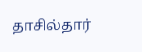தாசில்தார்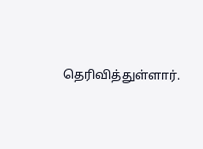தெரிவித்துள்ளார்.